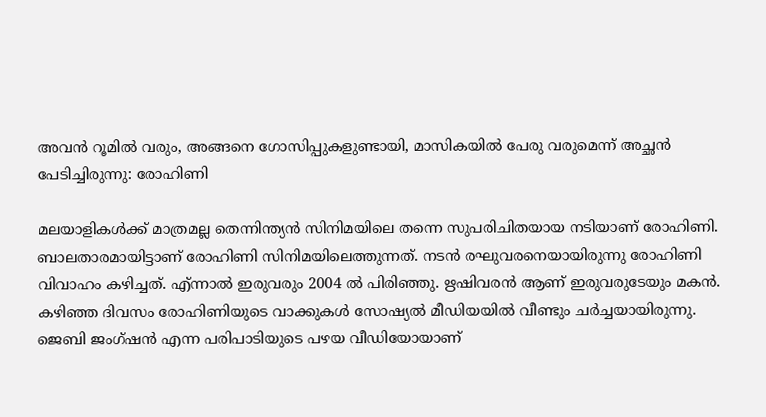അവന്‍ റൂമില്‍ വരും, അങ്ങനെ ഗോസിപ്പുകളുണ്ടായി, മാസികയില്‍ പേരു വരുമെന്ന് അച്ഛന്‍ പേടിച്ചിരുന്നു: രോഹിണി

മലയാളികള്‍ക്ക് മാത്രമല്ല തെന്നിന്ത്യന്‍ സിനിമയിലെ തന്നെ സുപരിചിതയായ നടിയാണ് രോഹിണി. ബാലതാരമായിട്ടാണ് രോഹിണി സിനിമയിലെത്തുന്നത്. നടന്‍ രഘുവരനെയായിരുന്നു രോഹിണി വിവാഹം കഴിച്ചത്. എ്ന്നാല്‍ ഇരുവരും 2004 ല്‍ പിരിഞ്ഞു. ഋഷിവരന്‍ ആണ് ഇരുവരുടേയും മകന്‍. കഴിഞ്ഞ ദിവസം രോഹിണിയുടെ വാക്കുകള്‍ സോഷ്യല്‍ മീഡിയയില്‍ വീണ്ടും ചര്‍ച്ചയായിരുന്നു. ജെബി ജംഗ്ഷന്‍ എന്ന പരിപാടിയുടെ പഴയ വീഡിയോയാണ്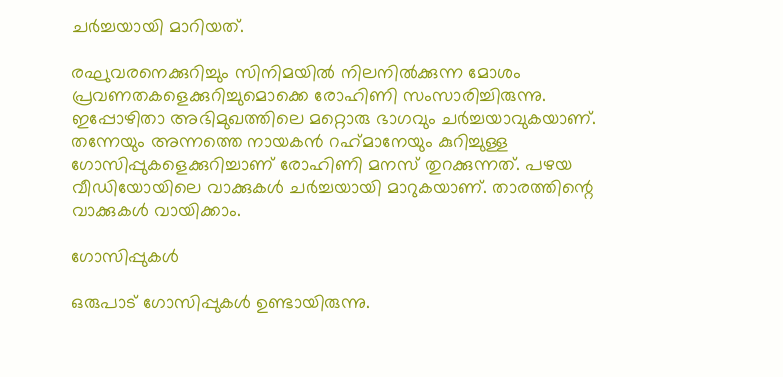ചര്‍ച്ചയായി മാറിയത്.

രഘുവരനെക്കുറിച്ചും സിനിമയില്‍ നിലനില്‍ക്കുന്ന മോശം പ്രവണതകളെക്കുറിച്ചുമൊക്കെ രോഹിണി സംസാരിച്ചിരുന്നു. ഇപ്പോഴിതാ അഭിമുഖത്തിലെ മറ്റൊരു ഭാഗവും ചര്‍ച്ചയാവുകയാണ്. തന്നേയും അന്നത്തെ നായകന്‍ റഹ്‌മാനേയും കുറിച്ചുള്ള ഗോസിപ്പുകളെക്കുറിച്ചാണ് രോഹിണി മനസ് തുറക്കുന്നത്. പഴയ വീഡിയോയിലെ വാക്കുകള്‍ ചര്‍ച്ചയായി മാറുകയാണ്. താരത്തിന്റെ വാക്കുകള്‍ വായിക്കാം.

ഗോസിപ്പുകള്‍

ഒരുപാട് ഗോസിപ്പുകള്‍ ഉണ്ടായിരുന്നു.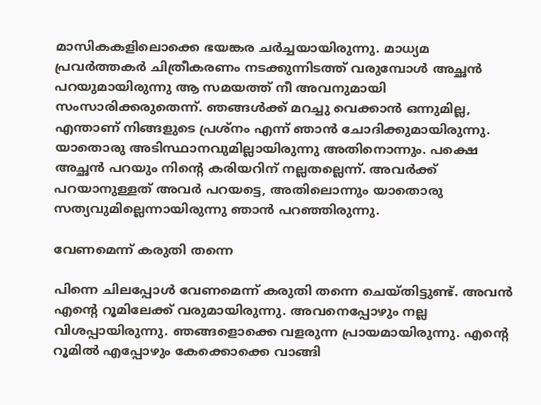മാസികകളിലൊക്കെ ഭയങ്കര ചര്‍ച്ചയായിരുന്നു. മാധ്യമ പ്രവര്‍ത്തകര്‍ ചിത്രീകരണം നടക്കുന്നിടത്ത് വരുമ്പോള്‍ അച്ഛന്‍ പറയുമായിരുന്നു ആ സമയത്ത് നീ അവനുമായി സംസാരിക്കരുതെന്ന്. ഞങ്ങള്‍ക്ക് മറച്ചു വെക്കാന്‍ ഒന്നുമില്ല, എന്താണ് നിങ്ങളുടെ പ്രശ്‌നം എന്ന് ഞാന്‍ ചോദിക്കുമായിരുന്നു. യാതൊരു അടിസ്ഥാനവുമില്ലായിരുന്നു അതിനൊന്നും. പക്ഷെ അച്ഛന്‍ പറയും നിന്റെ കരിയറിന് നല്ലതല്ലെന്ന്. അവര്‍ക്ക് പറയാനുള്ളത് അവര്‍ പറയട്ടെ, അതിലൊന്നും യാതൊരു സത്യവുമില്ലെന്നായിരുന്നു ഞാന്‍ പറഞ്ഞിരുന്നു.

വേണമെന്ന് കരുതി തന്നെ

പിന്നെ ചിലപ്പോള്‍ വേണമെന്ന് കരുതി തന്നെ ചെയ്തിട്ടുണ്ട്. അവന്‍ എന്റെ റൂമിലേക്ക് വരുമായിരുന്നു. അവനെപ്പോഴും നല്ല വിശപ്പായിരുന്നു. ഞങ്ങളൊക്കെ വളരുന്ന പ്രായമായിരുന്നു. എന്റെ റൂമില്‍ എപ്പോഴും കേക്കൊക്കെ വാങ്ങി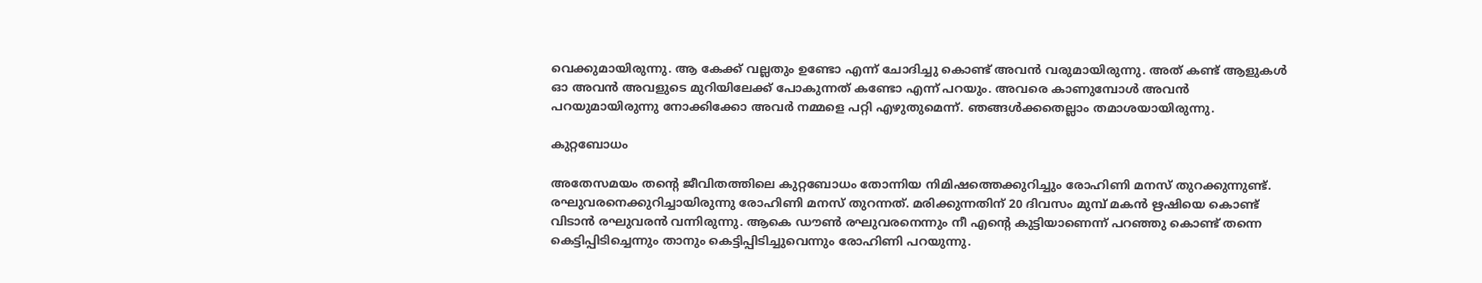വെക്കുമായിരുന്നു. ആ കേക്ക് വല്ലതും ഉണ്ടോ എന്ന് ചോദിച്ചു കൊണ്ട് അവന്‍ വരുമായിരുന്നു. അത് കണ്ട് ആളുകള്‍ ഓ അവന്‍ അവളുടെ മുറിയിലേക്ക് പോകുന്നത് കണ്ടോ എന്ന് പറയും. അവരെ കാണുമ്പോള്‍ അവന്‍ പറയുമായിരുന്നു നോക്കിക്കോ അവര്‍ നമ്മളെ പറ്റി എഴുതുമെന്ന്. ഞങ്ങള്‍ക്കതെല്ലാം തമാശയായിരുന്നു.

കുറ്റബോധം

അതേസമയം തന്റെ ജീവിതത്തിലെ കുറ്റബോധം തോന്നിയ നിമിഷത്തെക്കുറിച്ചും രോഹിണി മനസ് തുറക്കുന്നുണ്ട്. രഘുവരനെക്കുറിച്ചായിരുന്നു രോഹിണി മനസ് തുറന്നത്. മരിക്കുന്നതിന് 20 ദിവസം മുമ്പ് മകന്‍ ഋഷിയെ കൊണ്ട് വിടാന്‍ രഘുവരന്‍ വന്നിരുന്നു. ആകെ ഡൗണ്‍ രഘുവരനെന്നും നീ എന്റെ കുട്ടിയാണെന്ന് പറഞ്ഞു കൊണ്ട് തന്നെ കെട്ടിപ്പിടിച്ചെന്നും താനും കെട്ടിപ്പിടിച്ചുവെന്നും രോഹിണി പറയുന്നു.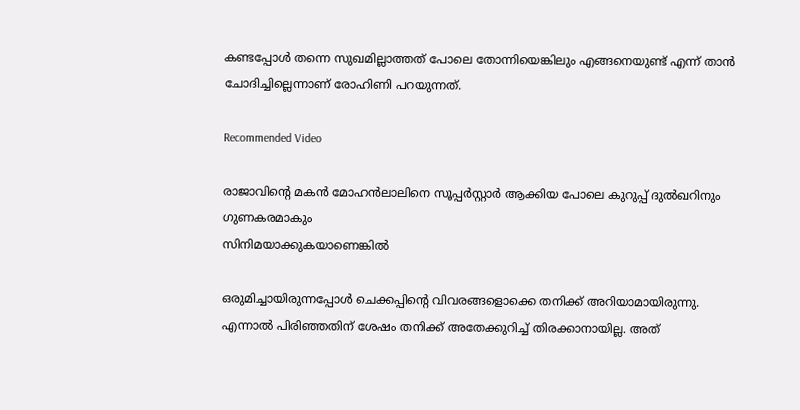കണ്ടപ്പോള്‍ തന്നെ സുഖമില്ലാത്തത് പോലെ തോന്നിയെങ്കിലും എങ്ങനെയുണ്ട് എന്ന് താന്‍ ചോദിച്ചില്ലെന്നാണ് രോഹിണി പറയുന്നത്.

Recommended Video

രാജാവിന്റെ മകന്‍ മോഹന്‍ലാലിനെ സൂപ്പര്‍സ്റ്റാര്‍ ആക്കിയ പോലെ കുറുപ്പ് ദുല്‍ഖറിനും ഗുണകരമാകും
സിനിമയാക്കുകയാണെങ്കില്‍

ഒരുമിച്ചായിരുന്നപ്പോള്‍ ചെക്കപ്പിന്റെ വിവരങ്ങളൊക്കെ തനിക്ക് അറിയാമായിരുന്നു. എന്നാല്‍ പിരിഞ്ഞതിന് ശേഷം തനിക്ക് അതേക്കുറിച്ച് തിരക്കാനായില്ല. അത്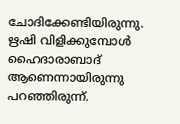ചോദിക്കേണ്ടിയിരുന്നു. ഋഷി വിളിക്കുമ്പോള്‍ ഹൈദാരാബാദ് ആണെന്നായിരുന്നു പറഞ്ഞിരുന്ന്.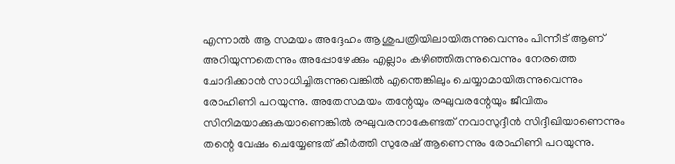എന്നാല്‍ ആ സമയം അദ്ദേഹം ആശുപത്രിയിലായിരുന്നുവെന്നും പിന്നീട് ആണ് അറിയുന്നതെന്നും അപ്പോഴേക്കും എല്ലാം കഴിഞ്ഞിരുന്നുവെന്നും നേരത്തെ ചോദിക്കാന്‍ സാധിച്ചിരുന്നുവെങ്കില്‍ എന്തെങ്കിലും ചെയ്യാമായിരുന്നുവെന്നും രോഹിണി പറയുന്നു. അതേസമയം തന്റേയും രഘുവരന്റേയും ജീവിതം സിനിമയാക്കുകയാണെങ്കില്‍ രഘുവരനാകേണ്ടത് നവാസുദ്ദീന്‍ സിദ്ദീഖിയാണെന്നും തന്റെ വേഷം ചെയ്യേണ്ടത് കീര്‍ത്തി സുരേഷ് ആണെന്നും രോഹിണി പറയുന്നു.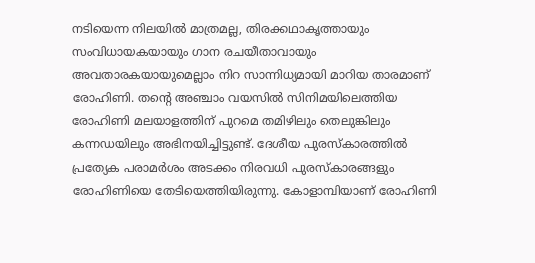നടിയെന്ന നിലയില്‍ മാത്രമല്ല, തിരക്കഥാകൃത്തായും സംവിധായകയായും ഗാന രചയീതാവായും അവതാരകയായുമെല്ലാം നിറ സാന്നിധ്യമായി മാറിയ താരമാണ് രോഹിണി. തന്റെ അഞ്ചാം വയസില്‍ സിനിമയിലെത്തിയ രോഹിണി മലയാളത്തിന് പുറമെ തമിഴിലും തെലുങ്കിലും കന്നഡയിലും അഭിനയിച്ചിട്ടുണ്ട്. ദേശീയ പുരസ്‌കാരത്തില്‍ പ്രത്യേക പരാമര്‍ശം അടക്കം നിരവധി പുരസ്‌കാരങ്ങളും രോഹിണിയെ തേടിയെത്തിയിരുന്നു. കോളാമ്പിയാണ് രോഹിണി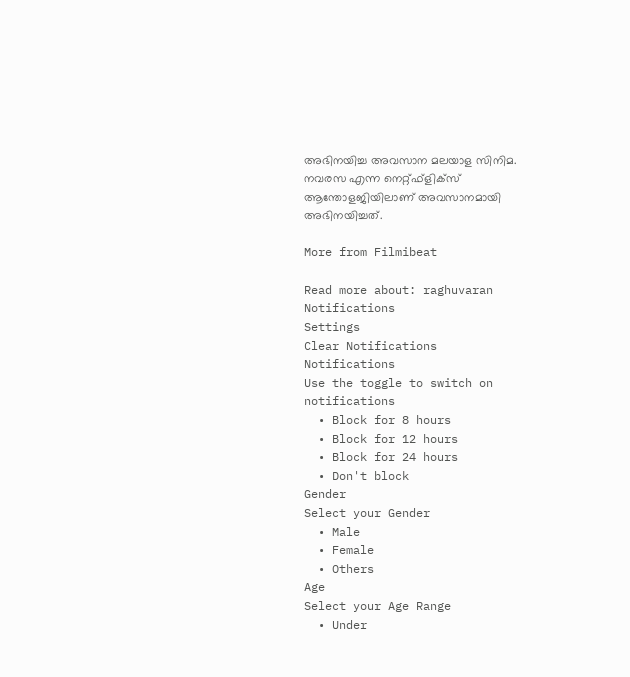അഭിനയിച്ച അവസാന മലയാള സിനിമ. നവരസ എന്ന നെറ്റ്ഫ്‌ളിക്‌സ് ആന്തോളജിയിലാണ് അവസാനമായി അഭിനയിച്ചത്.

More from Filmibeat

Read more about: raghuvaran
Notifications
Settings
Clear Notifications
Notifications
Use the toggle to switch on notifications
  • Block for 8 hours
  • Block for 12 hours
  • Block for 24 hours
  • Don't block
Gender
Select your Gender
  • Male
  • Female
  • Others
Age
Select your Age Range
  • Under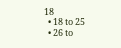18
  • 18 to 25
  • 26 to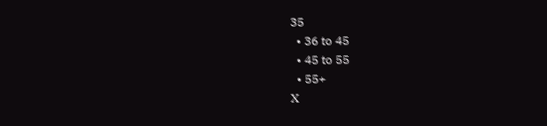35
  • 36 to 45
  • 45 to 55
  • 55+
X